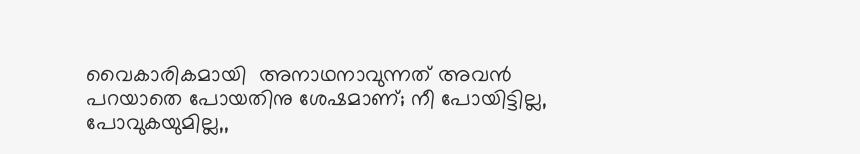വൈകാരികമായി  അനാഥനാവുന്നത് അവന്‍ പറയാതെ പോയതിനു ശേഷമാണ്; നീ പോയിട്ടില്ല, പോവുകയുമില്ല,,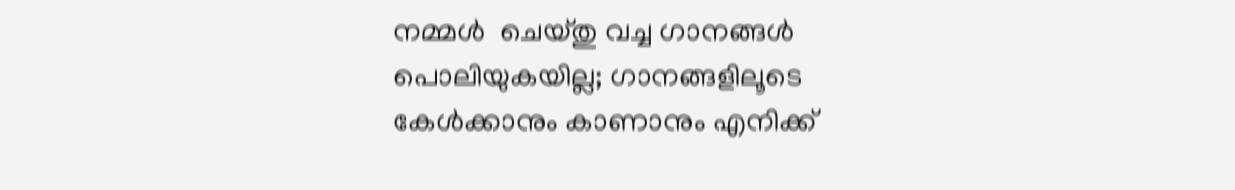നമ്മള്‍  ചെയ്തു വച്ച ഗാനങ്ങള്‍ പൊലിയുകയില്ല; ഗാനങ്ങളിലൂടെ കേള്‍ക്കാനും കാണാനും എനിക്ക്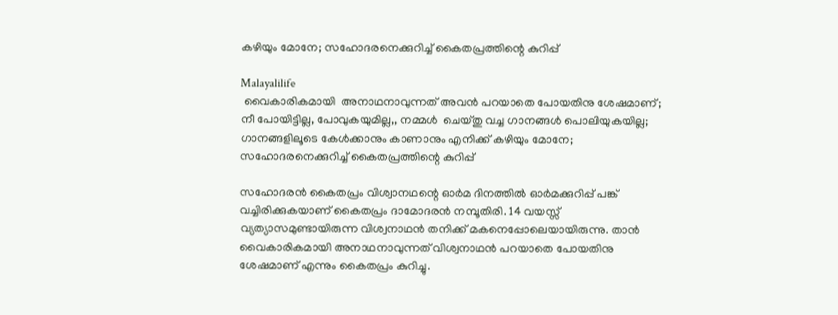കഴിയും മോനേ; സഹോദരനെക്കുറിച്ച് കൈതപ്രത്തിന്റെ കുറിപ്പ്

Malayalilife
 വൈകാരികമായി  അനാഥനാവുന്നത് അവന്‍ പറയാതെ പോയതിനു ശേഷമാണ്; നീ പോയിട്ടില്ല, പോവുകയുമില്ല,, നമ്മള്‍  ചെയ്തു വച്ച ഗാനങ്ങള്‍ പൊലിയുകയില്ല; ഗാനങ്ങളിലൂടെ കേള്‍ക്കാനും കാണാനും എനിക്ക് കഴിയും മോനേ; സഹോദരനെക്കുറിച്ച് കൈതപ്രത്തിന്റെ കുറിപ്പ്

സഹോദരന്‍ കൈതപ്രം വിശ്വാനഥന്റെ ഓര്‍മ ദിനത്തില്‍ ഓര്‍മക്കുറിപ്പ് പങ്ക് വച്ചിരിക്കുകയാണ് കൈതപ്രം ദാമോദരന്‍ നമ്പൂതിരി. 14 വയസ്സ് വ്യത്യാസമുണ്ടായിരുന്ന വിശ്വനാഥന്‍ തനിക്ക് മകനെപ്പോലെയായിരുന്നു. താന്‍ വൈകാരികമായി അനാഥനാവുന്നത് വിശ്വനാഥന്‍ പറയാതെ പോയതിനു ശേഷമാണ് എന്നും കൈതപ്രം കുറിച്ചു.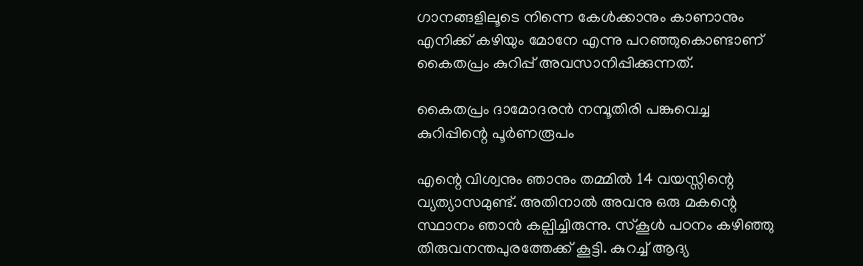ഗാനങ്ങളിലൂടെ നിന്നെ കേള്‍ക്കാനും കാണാനും എനിക്ക് കഴിയും മോനേ എന്നു പറഞ്ഞുകൊണ്ടാണ് കൈതപ്രം കുറിപ്പ് അവസാനിപ്പിക്കുന്നത്.

കൈതപ്രം ദാമോദരന്‍ നമ്പൂതിരി പങ്കുവെച്ച കുറിപ്പിന്റെ പൂര്‍ണരൂപം

എന്റെ വിശ്വനും ഞാനും തമ്മില്‍ 14 വയസ്സിന്റെ വ്യത്യാസമുണ്ട്. അതിനാല്‍ അവനു ഒരു മകന്റെ സ്ഥാനം ഞാന്‍ കല്പിച്ചിരുന്നു. സ്‌കൂള്‍ പഠനം കഴിഞ്ഞു തിരുവനന്തപുരത്തേക്ക് കൂട്ടി. കുറച്ച് ആദ്യ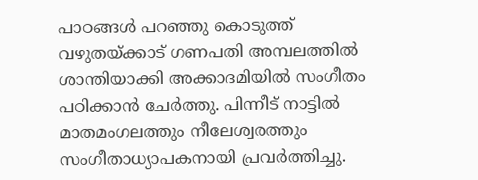പാഠങ്ങള്‍ പറഞ്ഞു കൊടുത്ത് വഴുതയ്ക്കാട് ഗണപതി അമ്പലത്തില്‍ ശാന്തിയാക്കി അക്കാദമിയില്‍ സംഗീതം പഠിക്കാന്‍ ചേര്‍ത്തു. പിന്നീട് നാട്ടില്‍ മാതമംഗലത്തും നീലേശ്വരത്തും സംഗീതാധ്യാപകനായി പ്രവര്‍ത്തിച്ചു.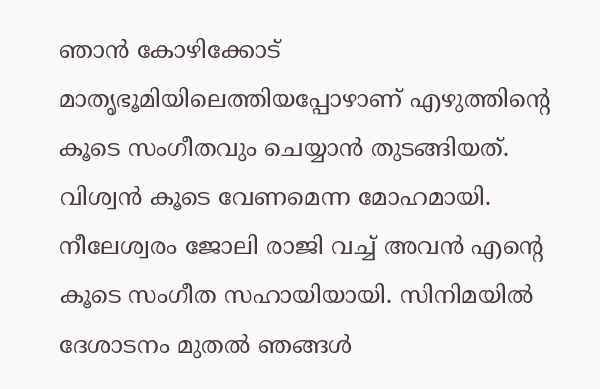ഞാന്‍ കോഴിക്കോട് മാതൃഭൂമിയിലെത്തിയപ്പോഴാണ് എഴുത്തിന്റെ കൂടെ സംഗീതവും ചെയ്യാന്‍ തുടങ്ങിയത്. വിശ്വന്‍ കൂടെ വേണമെന്ന മോഹമായി. നീലേശ്വരം ജോലി രാജി വച്ച് അവന്‍ എന്റെ കൂടെ സംഗീത സഹായിയായി. സിനിമയില്‍ ദേശാടനം മുതല്‍ ഞങ്ങള്‍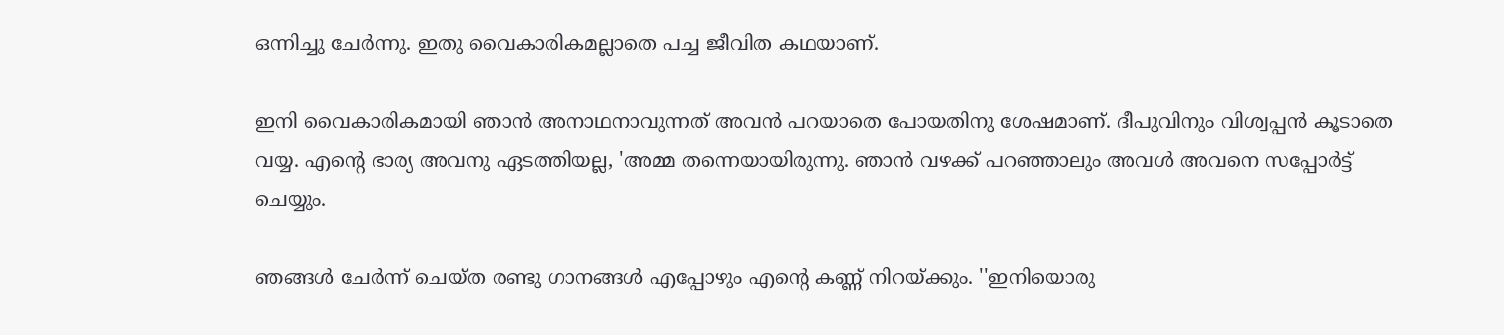ഒന്നിച്ചു ചേര്‍ന്നു. ഇതു വൈകാരികമല്ലാതെ പച്ച ജീവിത കഥയാണ്.

ഇനി വൈകാരികമായി ഞാന്‍ അനാഥനാവുന്നത് അവന്‍ പറയാതെ പോയതിനു ശേഷമാണ്. ദീപുവിനും വിശ്വപ്പന്‍ കൂടാതെ വയ്യ. എന്റെ ഭാര്യ അവനു ഏടത്തിയല്ല, 'അമ്മ തന്നെയായിരുന്നു. ഞാന്‍ വഴക്ക് പറഞ്ഞാലും അവള്‍ അവനെ സപ്പോര്‍ട്ട് ചെയ്യും.

ഞങ്ങള്‍ ചേര്‍ന്ന് ചെയ്ത രണ്ടു ഗാനങ്ങള്‍ എപ്പോഴും എന്റെ കണ്ണ് നിറയ്ക്കും. ''ഇനിയൊരു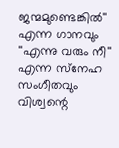ജന്മമുണ്ടെങ്കില്‍'' എന്ന ഗാനവും ''എന്നു വരും നീ'' എന്ന സ്‌നേഹ സംഗീതവും വിശ്വന്റെ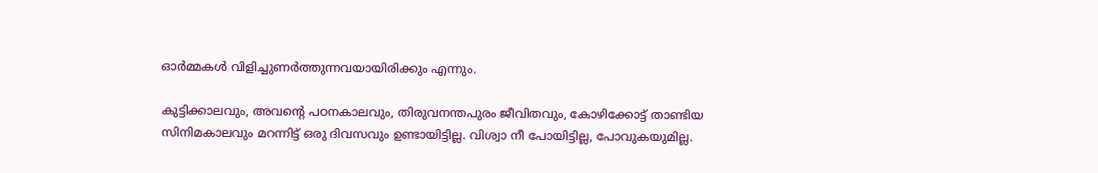ഓര്‍മ്മകള്‍ വിളിച്ചുണര്‍ത്തുന്നവയായിരിക്കും എന്നും.

കുട്ടിക്കാലവും, അവന്റെ പഠനകാലവും, തിരുവനന്തപുരം ജീവിതവും, കോഴിക്കോട്ട് താണ്ടിയ സിനിമകാലവും മറന്നിട്ട് ഒരു ദിവസവും ഉണ്ടായിട്ടില്ല. വിശ്വാ നീ പോയിട്ടില്ല, പോവുകയുമില്ല.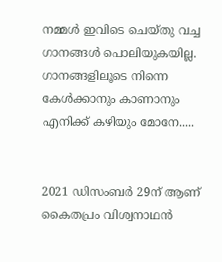നമ്മള്‍ ഇവിടെ ചെയ്തു വച്ച ഗാനങ്ങള്‍ പൊലിയുകയില്ല. ഗാനങ്ങളിലൂടെ നിന്നെ കേള്‍ക്കാനും കാണാനും എനിക്ക് കഴിയും മോനേ.....


2021 ഡിസംബര്‍ 29ന് ആണ് കൈതപ്രം വിശ്വനാഥന്‍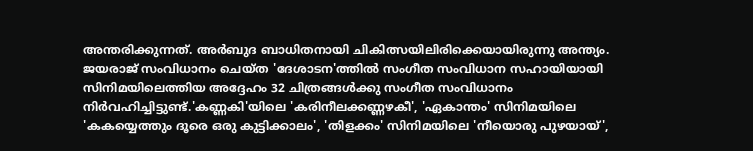അന്തരിക്കുന്നത്. അര്‍ബുദ ബാധിതനായി ചികിത്സയിലിരിക്കെയായിരുന്നു അന്ത്യം. ജയരാജ് സംവിധാനം ചെയ്ത 'ദേശാടന'ത്തില്‍ സംഗീത സംവിധാന സഹായിയായി സിനിമയിലെത്തിയ അദ്ദേഹം 32 ചിത്രങ്ങള്‍ക്കു സംഗീത സംവിധാനം നിര്‍വഹിച്ചിട്ടുണ്ട്.'കണ്ണകി'യിലെ 'കരിനീലക്കണ്ണഴകീ', 'ഏകാന്തം' സിനിമയിലെ 'കകയ്യെത്തും ദൂരെ ഒരു കുട്ടിക്കാലം', 'തിളക്കം' സിനിമയിലെ 'നീയൊരു പുഴയായ്',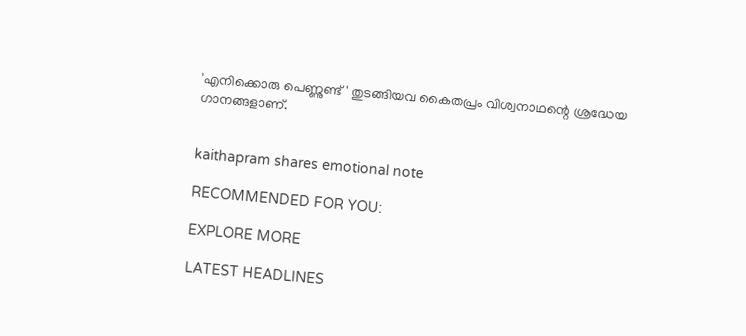'എനിക്കൊരു പെണ്ണുണ്ട്' തുടങ്ങിയവ കൈതപ്രം വിശ്വനാഥന്റെ ശ്രദ്ധേയ ഗാനങ്ങളാണ്.


kaithapram shares emotional note

RECOMMENDED FOR YOU:

EXPLORE MORE

LATEST HEADLINES